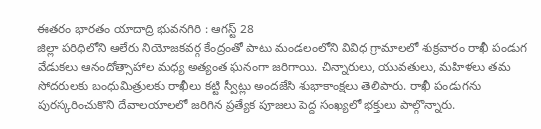ఈతరం భారతం యాదాద్రి భువనగిరి : ఆగస్ట్ 28
జిల్లా పరిధిలోని ఆలేరు నియోజకవర్గ కేంద్రంతో పాటు మండలంలోని వివిధ గ్రామాలలో శుక్రవారం రాఖీ పండుగ వేడుకలు ఆనందోత్సాహాల మధ్య అత్యంత ఘనంగా జరిగాయి. చిన్నారులు, యువతులు, మహిళలు తమ సోదరులకు బంధుమిత్రులకు రాఖీలు కట్టి స్వీట్లు అందజేసి శుభాకాంక్షలు తెలిపారు. రాఖీ పండుగను పురస్కరించుకొని దేవాలయాలలో జరిగిన ప్రత్యేక పూజలు పెద్ద సంఖ్యలో భక్తులు పాల్గొన్నారు.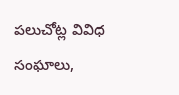పలుచోట్ల వివిధ సంఘాలు,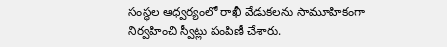సంస్థల ఆధ్వర్యంలో రాఖీ వేడుకలను సామూహికంగా నిర్వహించి స్వీట్లు పంపిణీ చేశారు.